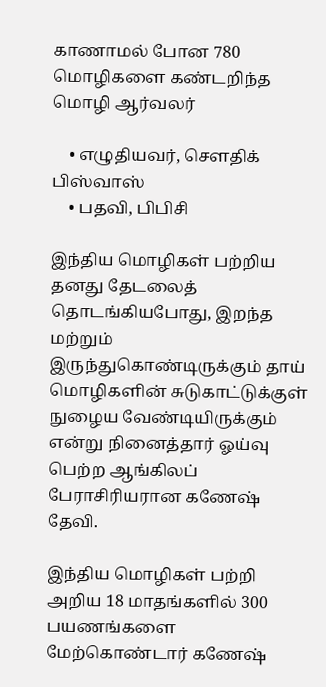காணாமல் போன 780 மொழிகளை கண்டறிந்த மொழி ஆர்வலர்

    • எழுதியவர், சௌதிக் பிஸ்வாஸ்
    • பதவி, பிபிசி

இந்திய மொழிகள் பற்றிய தனது தேடலைத் தொடங்கியபோது, இறந்த மற்றும் இருந்துகொண்டிருக்கும் தாய் மொழிகளின் சுடுகாட்டுக்குள் நுழைய வேண்டியிருக்கும் என்று நினைத்தார் ஓய்வு பெற்ற ஆங்கிலப் பேராசிரியரான கணேஷ் தேவி.

இந்திய மொழிகள் பற்றி அறிய 18 மாதங்களில் 300 பயணங்களை மேற்கொண்டார் கணேஷ்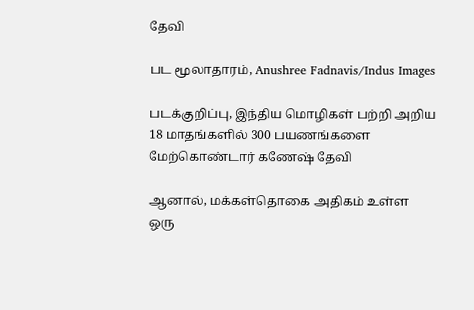தேவி

பட மூலாதாரம், Anushree Fadnavis/Indus Images

படக்குறிப்பு, இந்திய மொழிகள் பற்றி அறிய 18 மாதங்களில் 300 பயணங்களை மேற்கொண்டார் கணேஷ் தேவி

ஆனால், மக்கள்தொகை அதிகம் உள்ள ஒரு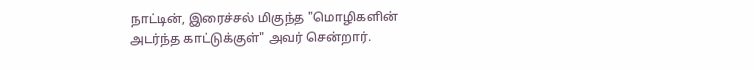நாட்டின், இரைச்சல் மிகுந்த "மொழிகளின் அடர்ந்த காட்டுக்குள்" அவர் சென்றார்.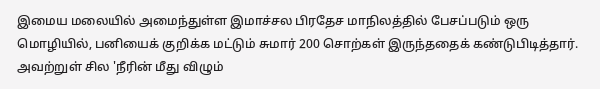இமைய மலையில் அமைந்துள்ள இமாச்சல பிரதேச மாநிலத்தில் பேசப்படும் ஒரு மொழியில், பனியைக் குறிக்க மட்டும் சுமார் 200 சொற்கள் இருந்ததைக் கண்டுபிடித்தார். அவற்றுள் சில 'நீரின் மீது விழும்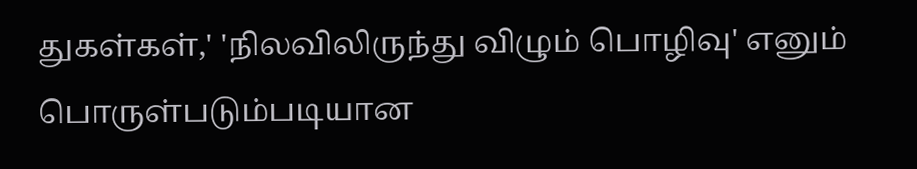துகள்கள்,' 'நிலவிலிருந்து விழும் பொழிவு' எனும் பொருள்படும்படியான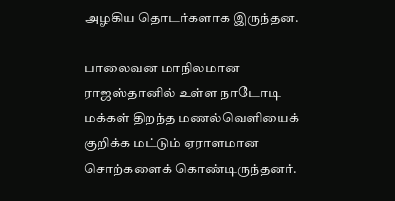அழகிய தொடர்களாக இருந்தன.

பாலைவன மாநிலமான ராஜஸ்தானில் உள்ள நாடோடி மக்கள் திறந்த மணல்வெளியைக் குறிக்க மட்டும் ஏராளமான சொற்களைக் கொண்டிருந்தனர்.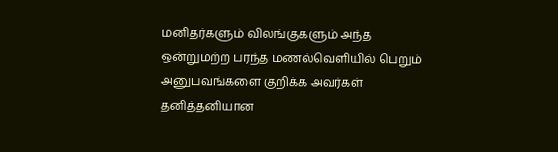மனிதர்களும் விலங்குகளும் அந்த ஒன்றுமற்ற பரந்த மணல்வெளியில் பெறும் அனுபவங்களை குறிக்க அவர்கள் தனித்தனியான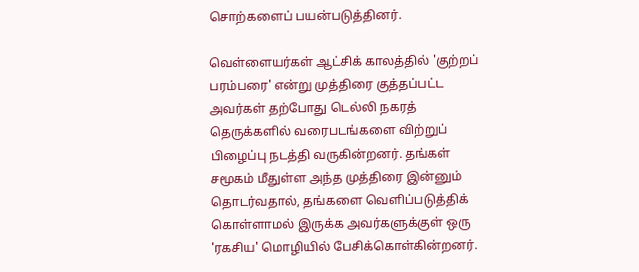சொற்களைப் பயன்படுத்தினர்.

வெள்ளையர்கள் ஆட்சிக் காலத்தில் 'குற்றப் பரம்பரை' என்று முத்திரை குத்தப்பட்ட அவர்கள் தற்போது டெல்லி நகரத் தெருக்களில் வரைபடங்களை விற்றுப் பிழைப்பு நடத்தி வருகின்றனர். தங்கள் சமூகம் மீதுள்ள அந்த முத்திரை இன்னும் தொடர்வதால், தங்களை வெளிப்படுத்திக் கொள்ளாமல் இருக்க அவர்களுக்குள் ஒரு 'ரகசிய' மொழியில் பேசிக்கொள்கின்றனர்.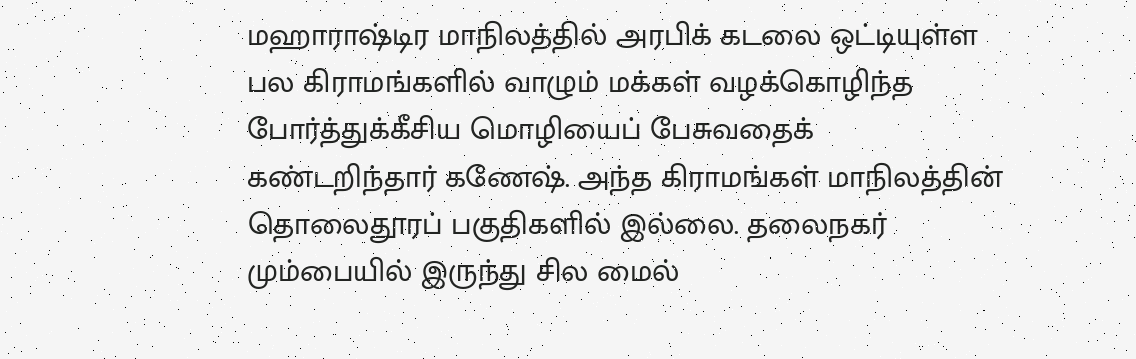மஹாராஷ்டிர மாநிலத்தில் அரபிக் கடலை ஒட்டியுள்ள பல கிராமங்களில் வாழும் மக்கள் வழக்கொழிந்த போர்த்துக்கீசிய மொழியைப் பேசுவதைக் கண்டறிந்தார் கணேஷ். அந்த கிராமங்கள் மாநிலத்தின் தொலைதூரப் பகுதிகளில் இல்லை. தலைநகர் மும்பையில் இருந்து சில மைல்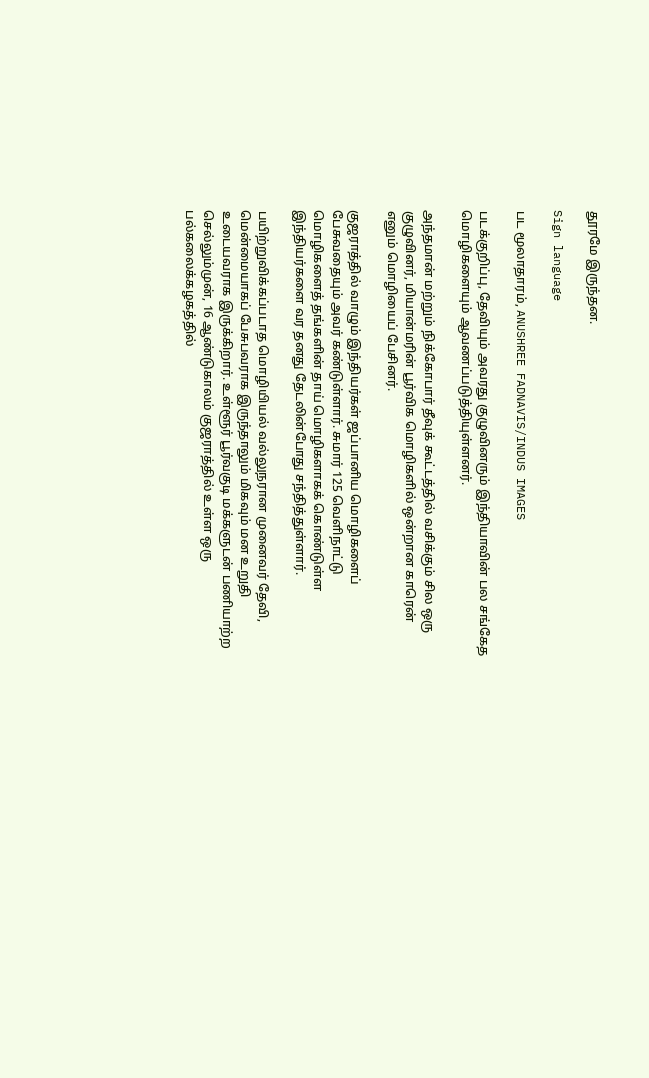தூரமே இருந்தன.

Sign language

பட மூலாதாரம், ANUSHREE FADNAVIS/INDUS IMAGES

படக்குறிப்பு, தேவியும் அவரது குழுவினரும் இந்தியாவின் பல சங்கேத மொழிகளையும் ஆவணப்படுத்தியுள்ளனர்.

அந்தமான் மற்றும் நிக்கோபார் தீவுக் கூட்டத்தில் வசிக்கும் சில ஒரு குழுவினர், மியான்மரின் பூர்விக மொழிகளில் ஒன்றான காரென் எனும் மொழியைப் பேசினர்.

குஜராத்தில் வாழும் இந்தியர்கள் ஜப்பானிய மொழிகளைப் பேசுவதையும் அவர் கண்டுள்ளார். சுமார் 125 வெளிநாட்டு மொழிகளைத் தங்களின் தாய் மொழிகளாகக் கொண்டுள்ள இந்தியர்களை வர தனது தேடலின்போது சந்தித்துள்ளார்.

பயிற்றுவிக்கப்படாத மொழியியல் வல்லுநரான முனைவர் தேவி, மென்மையாகப் பேசுபவராக இருந்தாலும் மிகவும் மன உறுதி உடையவராக இருக்கிறார். உள்ளூர் பூர்வகுடி மக்களுடன் பணியாற்ற செல்லும்முன், 16 ஆண்டுகாலம் குஜராத்தில் உள்ள ஒரு பல்கலைக்கழகத்தில்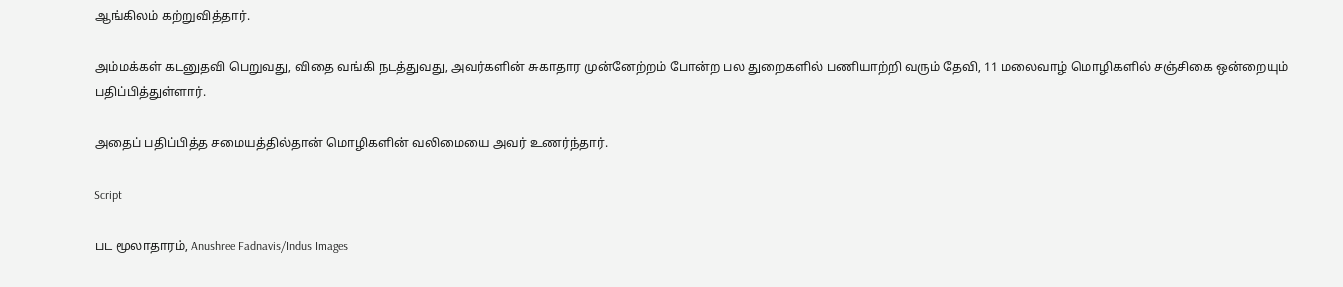ஆங்கிலம் கற்றுவித்தார்.

அம்மக்கள் கடனுதவி பெறுவது, விதை வங்கி நடத்துவது, அவர்களின் சுகாதார முன்னேற்றம் போன்ற பல துறைகளில் பணியாற்றி வரும் தேவி, 11 மலைவாழ் மொழிகளில் சஞ்சிகை ஒன்றையும் பதிப்பித்துள்ளார்.

அதைப் பதிப்பித்த சமையத்தில்தான் மொழிகளின் வலிமையை அவர் உணர்ந்தார்.

Script

பட மூலாதாரம், Anushree Fadnavis/Indus Images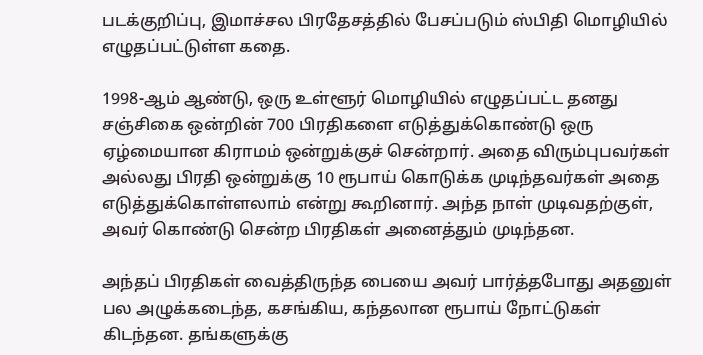படக்குறிப்பு, இமாச்சல பிரதேசத்தில் பேசப்படும் ஸ்பிதி மொழியில் எழுதப்பட்டுள்ள கதை.

1998-ஆம் ஆண்டு, ஒரு உள்ளூர் மொழியில் எழுதப்பட்ட தனது சஞ்சிகை ஒன்றின் 700 பிரதிகளை எடுத்துக்கொண்டு ஒரு ஏழ்மையான கிராமம் ஒன்றுக்குச் சென்றார். அதை விரும்புபவர்கள் அல்லது பிரதி ஒன்றுக்கு 10 ரூபாய் கொடுக்க முடிந்தவர்கள் அதை எடுத்துக்கொள்ளலாம் என்று கூறினார். அந்த நாள் முடிவதற்குள், அவர் கொண்டு சென்ற பிரதிகள் அனைத்தும் முடிந்தன.

அந்தப் பிரதிகள் வைத்திருந்த பையை அவர் பார்த்தபோது அதனுள் பல அழுக்கடைந்த, கசங்கிய, கந்தலான ரூபாய் நோட்டுகள் கிடந்தன. தங்களுக்கு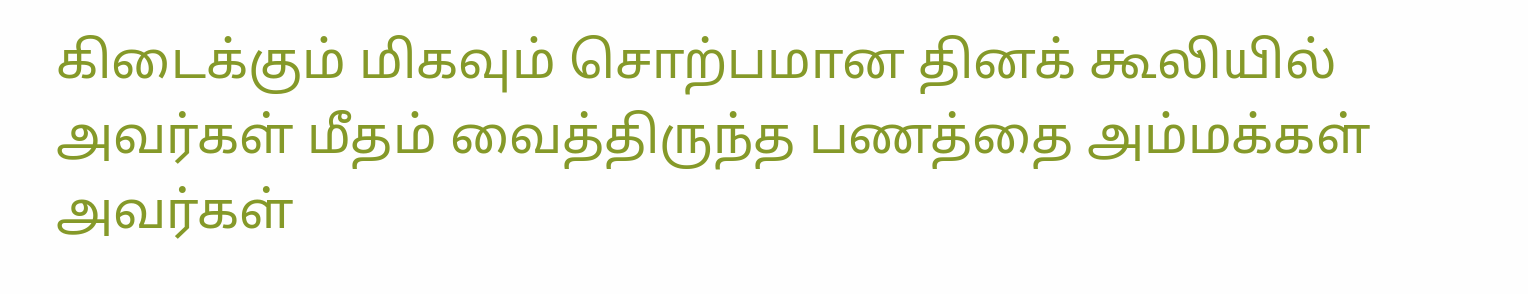கிடைக்கும் மிகவும் சொற்பமான தினக் கூலியில் அவர்கள் மீதம் வைத்திருந்த பணத்தை அம்மக்கள் அவர்கள்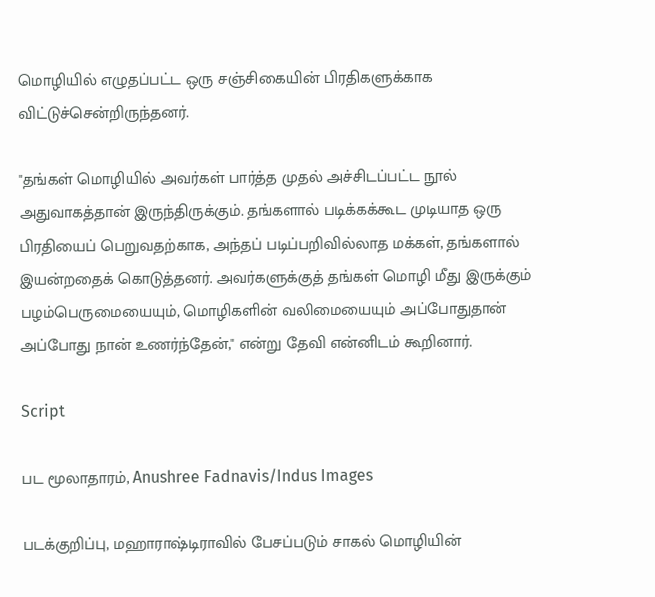மொழியில் எழுதப்பட்ட ஒரு சஞ்சிகையின் பிரதிகளுக்காக விட்டுச்சென்றிருந்தனர்.

"தங்கள் மொழியில் அவர்கள் பார்த்த முதல் அச்சிடப்பட்ட நூல் அதுவாகத்தான் இருந்திருக்கும். தங்களால் படிக்கக்கூட முடியாத ஒரு பிரதியைப் பெறுவதற்காக, அந்தப் படிப்பறிவில்லாத மக்கள், தங்களால் இயன்றதைக் கொடுத்தனர். அவர்களுக்குத் தங்கள் மொழி மீது இருக்கும் பழம்பெருமையையும், மொழிகளின் வலிமையையும் அப்போதுதான் அப்போது நான் உணர்ந்தேன்," என்று தேவி என்னிடம் கூறினார்.

Script

பட மூலாதாரம், Anushree Fadnavis/Indus Images

படக்குறிப்பு, மஹாராஷ்டிராவில் பேசப்படும் சாகல் மொழியின்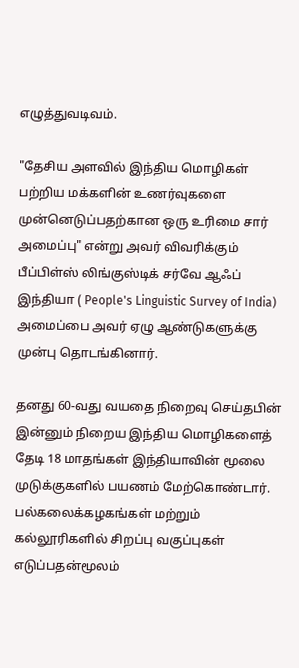எழுத்துவடிவம்.

"தேசிய அளவில் இந்திய மொழிகள் பற்றிய மக்களின் உணர்வுகளை முன்னெடுப்பதற்கான ஒரு உரிமை சார் அமைப்பு" என்று அவர் விவரிக்கும் பீப்பிள்ஸ் லிங்குஸ்டிக் சர்வே ஆஃப் இந்தியா ( People's Linguistic Survey of India) அமைப்பை அவர் ஏழு ஆண்டுகளுக்கு முன்பு தொடங்கினார்.

தனது 60-வது வயதை நிறைவு செய்தபின் இன்னும் நிறைய இந்திய மொழிகளைத் தேடி 18 மாதங்கள் இந்தியாவின் மூலை முடுக்குகளில் பயணம் மேற்கொண்டார். பல்கலைக்கழகங்கள் மற்றும் கல்லூரிகளில் சிறப்பு வகுப்புகள் எடுப்பதன்மூலம்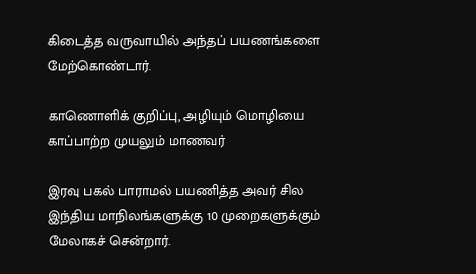கிடைத்த வருவாயில் அந்தப் பயணங்களை மேற்கொண்டார்.

காணொளிக் குறிப்பு, அழியும் மொழியை காப்பாற்ற முயலும் மாணவர்

இரவு பகல் பாராமல் பயணித்த அவர் சில இந்திய மாநிலங்களுக்கு 10 முறைகளுக்கும் மேலாகச் சென்றார்.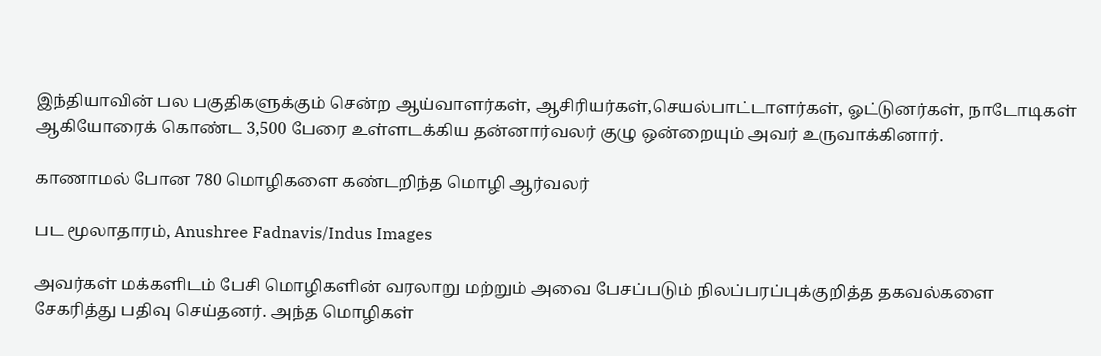இந்தியாவின் பல பகுதிகளுக்கும் சென்ற ஆய்வாளர்கள், ஆசிரியர்கள்,செயல்பாட்டாளர்கள், ஓட்டுனர்கள், நாடோடிகள் ஆகியோரைக் கொண்ட 3,500 பேரை உள்ளடக்கிய தன்னார்வலர் குழு ஒன்றையும் அவர் உருவாக்கினார்.

காணாமல் போன 780 மொழிகளை கண்டறிந்த மொழி ஆர்வலர்

பட மூலாதாரம், Anushree Fadnavis/Indus Images

அவர்கள் மக்களிடம் பேசி மொழிகளின் வரலாறு மற்றும் அவை பேசப்படும் நிலப்பரப்புக்குறித்த தகவல்களை சேகரித்து பதிவு செய்தனர். அந்த மொழிகள்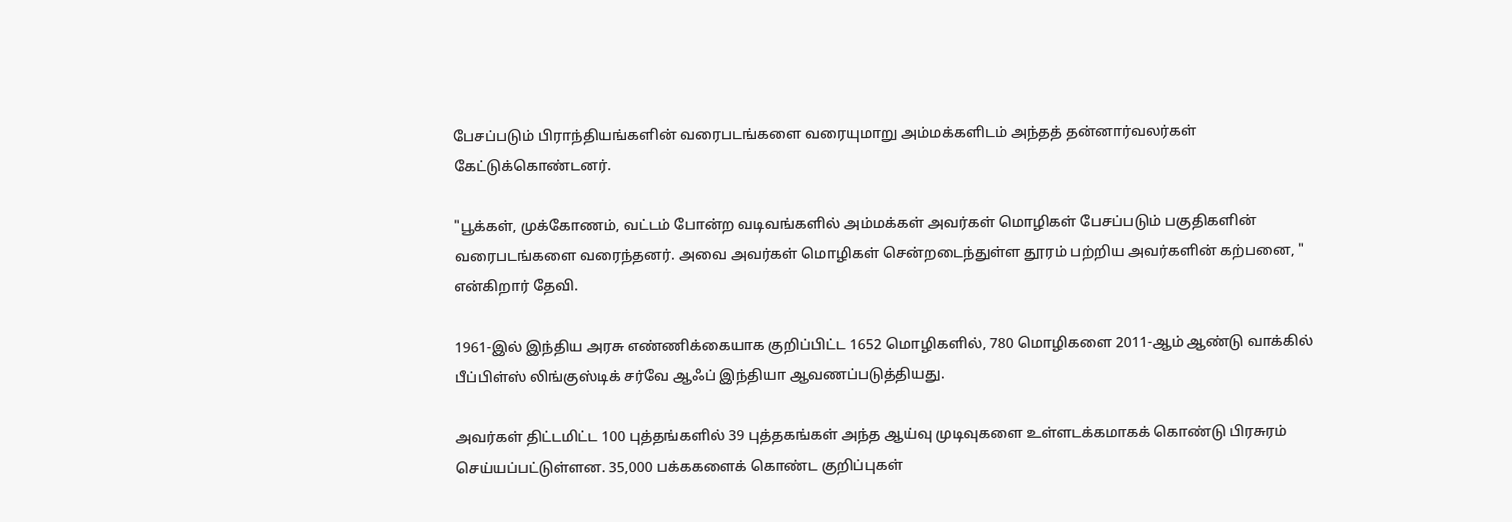பேசப்படும் பிராந்தியங்களின் வரைபடங்களை வரையுமாறு அம்மக்களிடம் அந்தத் தன்னார்வலர்கள் கேட்டுக்கொண்டனர்.

"பூக்கள், முக்கோணம், வட்டம் போன்ற வடிவங்களில் அம்மக்கள் அவர்கள் மொழிகள் பேசப்படும் பகுதிகளின் வரைபடங்களை வரைந்தனர். அவை அவர்கள் மொழிகள் சென்றடைந்துள்ள தூரம் பற்றிய அவர்களின் கற்பனை, " என்கிறார் தேவி.

1961-இல் இந்திய அரசு எண்ணிக்கையாக குறிப்பிட்ட 1652 மொழிகளில், 780 மொழிகளை 2011-ஆம் ஆண்டு வாக்கில் பீப்பிள்ஸ் லிங்குஸ்டிக் சர்வே ஆஃப் இந்தியா ஆவணப்படுத்தியது.

அவர்கள் திட்டமிட்ட 100 புத்தங்களில் 39 புத்தகங்கள் அந்த ஆய்வு முடிவுகளை உள்ளடக்கமாகக் கொண்டு பிரசுரம் செய்யப்பட்டுள்ளன. 35,000 பக்ககளைக் கொண்ட குறிப்புகள்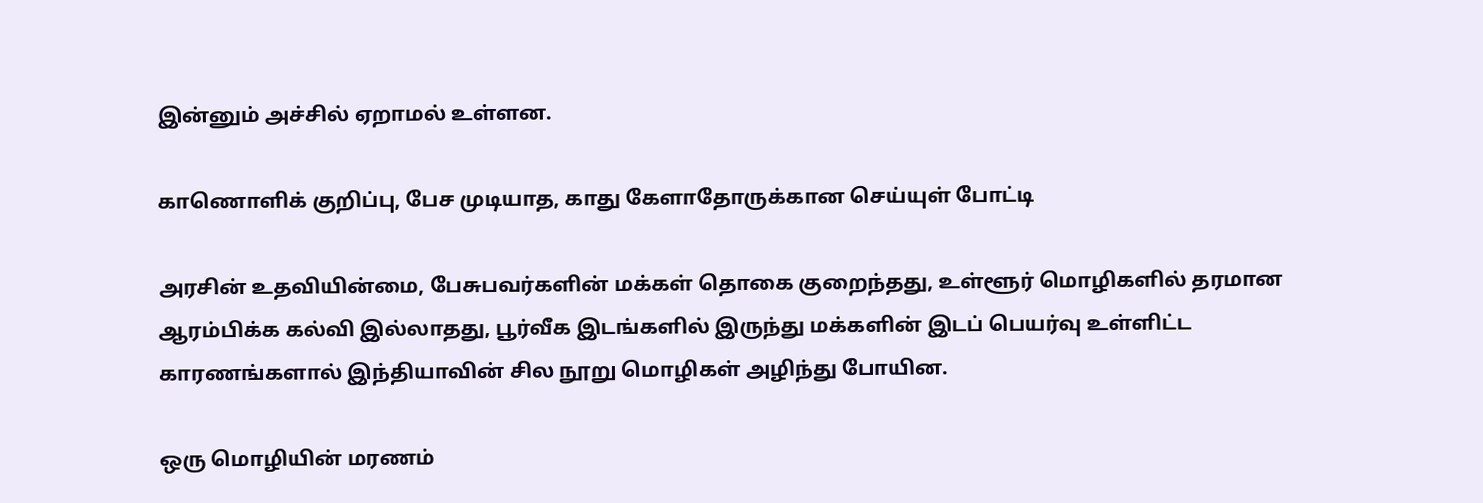இன்னும் அச்சில் ஏறாமல் உள்ளன.

காணொளிக் குறிப்பு, பேச முடியாத, காது கேளாதோருக்கான செய்யுள் போட்டி

அரசின் உதவியின்மை, பேசுபவர்களின் மக்கள் தொகை குறைந்தது, உள்ளூர் மொழிகளில் தரமான ஆரம்பிக்க கல்வி இல்லாதது, பூர்வீக இடங்களில் இருந்து மக்களின் இடப் பெயர்வு உள்ளிட்ட காரணங்களால் இந்தியாவின் சில நூறு மொழிகள் அழிந்து போயின.

ஒரு மொழியின் மரணம்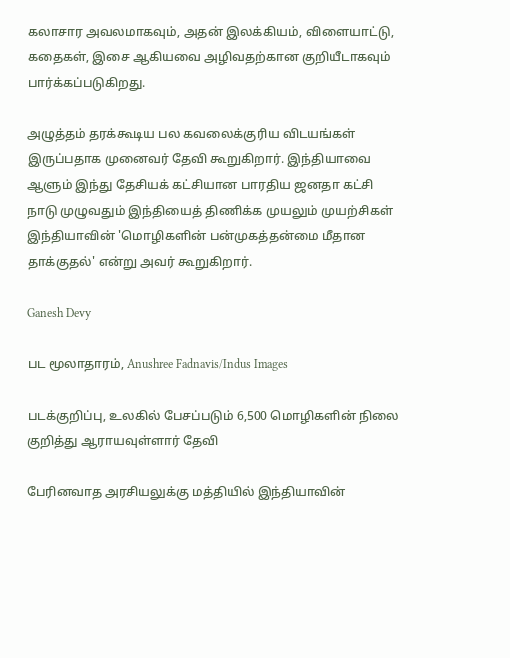கலாசார அவலமாகவும், அதன் இலக்கியம், விளையாட்டு, கதைகள், இசை ஆகியவை அழிவதற்கான குறியீடாகவும் பார்க்கப்படுகிறது.

அழுத்தம் தரக்கூடிய பல கவலைக்குரிய விடயங்கள் இருப்பதாக முனைவர் தேவி கூறுகிறார். இந்தியாவை ஆளும் இந்து தேசியக் கட்சியான பாரதிய ஜனதா கட்சி நாடு முழுவதும் இந்தியைத் திணிக்க முயலும் முயற்சிகள் இந்தியாவின் 'மொழிகளின் பன்முகத்தன்மை மீதான தாக்குதல்' என்று அவர் கூறுகிறார்.

Ganesh Devy

பட மூலாதாரம், Anushree Fadnavis/Indus Images

படக்குறிப்பு, உலகில் பேசப்படும் 6,500 மொழிகளின் நிலை குறித்து ஆராயவுள்ளார் தேவி

பேரினவாத அரசியலுக்கு மத்தியில் இந்தியாவின்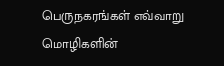பெருநகரங்கள் எவ்வாறு மொழிகளின்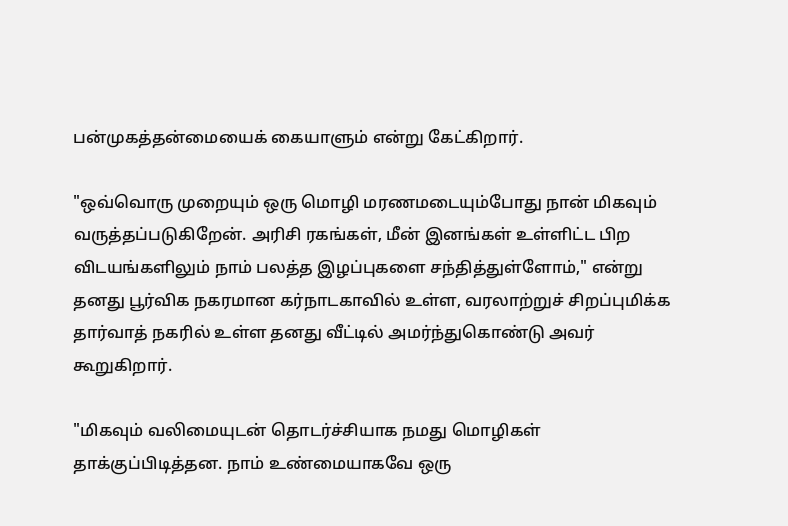பன்முகத்தன்மையைக் கையாளும் என்று கேட்கிறார்.

"ஒவ்வொரு முறையும் ஒரு மொழி மரணமடையும்போது நான் மிகவும் வருத்தப்படுகிறேன். அரிசி ரகங்கள், மீன் இனங்கள் உள்ளிட்ட பிற விடயங்களிலும் நாம் பலத்த இழப்புகளை சந்தித்துள்ளோம்," என்று தனது பூர்விக நகரமான கர்நாடகாவில் உள்ள, வரலாற்றுச் சிறப்புமிக்க தார்வாத் நகரில் உள்ள தனது வீட்டில் அமர்ந்துகொண்டு அவர் கூறுகிறார்.

"மிகவும் வலிமையுடன் தொடர்ச்சியாக நமது மொழிகள் தாக்குப்பிடித்தன. நாம் உண்மையாகவே ஒரு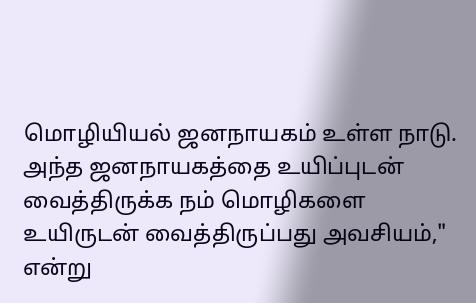மொழியியல் ஜனநாயகம் உள்ள நாடு. அந்த ஜனநாயகத்தை உயிப்புடன் வைத்திருக்க நம் மொழிகளை உயிருடன் வைத்திருப்பது அவசியம்," என்று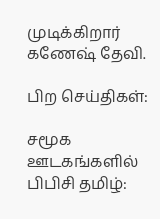முடிக்கிறார் கணேஷ் தேவி.

பிற செய்திகள்:

சமூக ஊடகங்களில் பிபிசி தமிழ்: